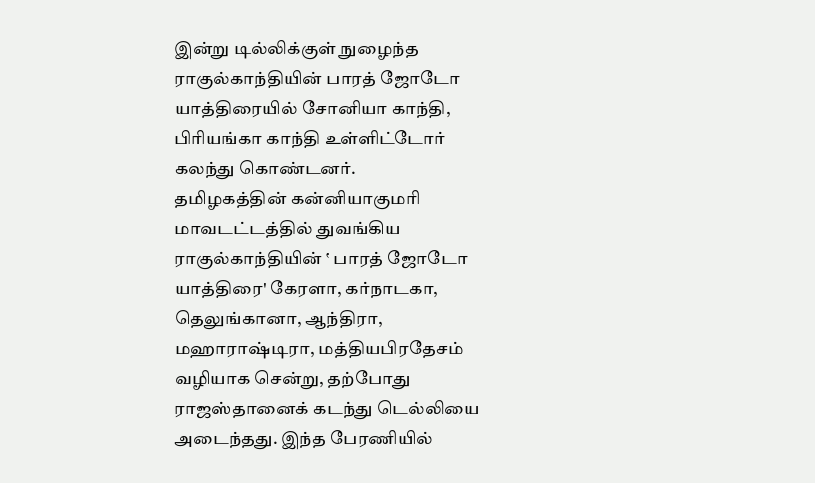இன்று டில்லிக்குள் நுழைந்த ராகுல்காந்தியின் பாரத் ஜோடோ யாத்திரையில் சோனியா காந்தி, பிரியங்கா காந்தி உள்ளிட்டோர் கலந்து கொண்டனர்.
தமிழகத்தின் கன்னியாகுமரி மாவடட்டத்தில் துவங்கிய ராகுல்காந்தியின் ‛ பாரத் ஜோடோ யாத்திரை' கேரளா, கர்நாடகா, தெலுங்கானா, ஆந்திரா, மஹாராஷ்டிரா, மத்தியபிரதேசம் வழியாக சென்று, தற்போது ராஜஸ்தானைக் கடந்து டெல்லியை அடைந்தது. இந்த பேரணியில்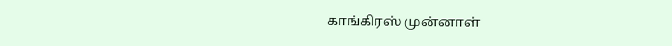காங்கிரஸ் முன்னாள்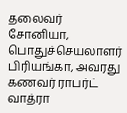தலைவர் சோனியா, பொதுச்செயலாளர் பிரியங்கா, அவரது கணவர் ராபர்ட் வாத்ரா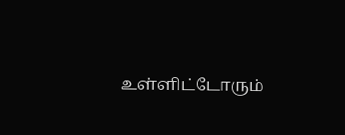உள்ளிட்டோரும்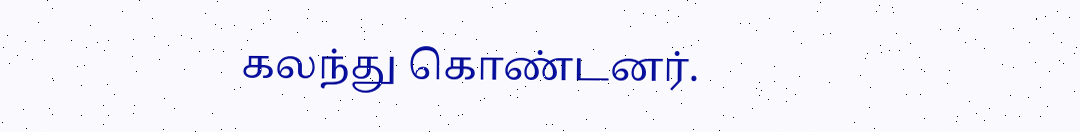கலந்து கொண்டனர்.